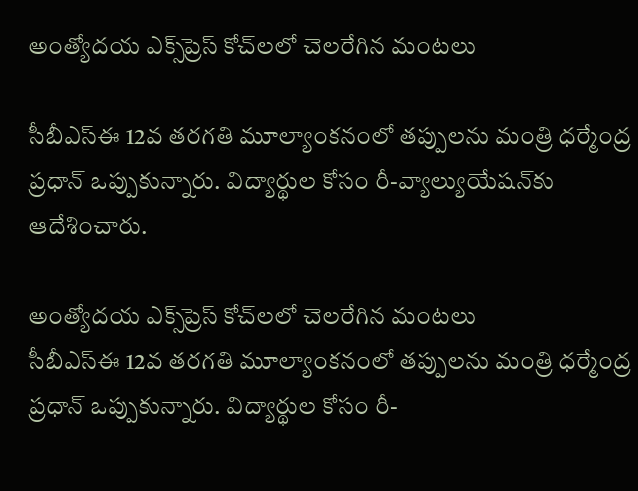అంత్యోదయ ఎక్స్‌ప్రెస్ కోచ్‌లలో చెలరేగిన మంటలు

సీబీఎస్‌ఈ 12వ తరగతి మూల్యాంకనంలో తప్పులను మంత్రి ధర్మేంద్ర ప్రధాన్ ఒప్పుకున్నారు. విద్యార్థుల కోసం రీ-వ్యాల్యుయేషన్‌కు ఆదేశించారు.

అంత్యోదయ ఎక్స్‌ప్రెస్ కోచ్‌లలో చెలరేగిన మంటలు
సీబీఎస్‌ఈ 12వ తరగతి మూల్యాంకనంలో తప్పులను మంత్రి ధర్మేంద్ర ప్రధాన్ ఒప్పుకున్నారు. విద్యార్థుల కోసం రీ-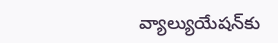వ్యాల్యుయేషన్‌కు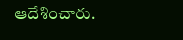ఆదేశించారు.